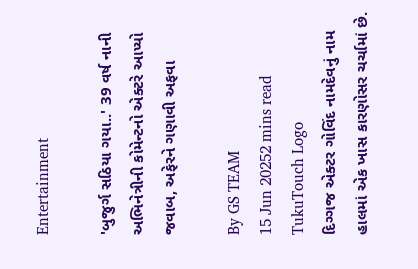Entertainment

'બુજુર્ગ સઠિયા ગયા..' 39 વર્ષ નાની અભિનેત્રીની કોમેન્ટનો એક્ટરે આપ્યો જવાબ, અફેરને ગણાવી અફવા

By GS TEAM
15 Jun 20252 mins read
TukuTouch Logo
દિગ્ગજ એક્ટર ગોવિંદ નામદેવનું નામ હાલમાં એક ખાસ કારણોસર ચર્ચામાં છે.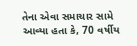તેના એવા સમાચાર સામે આવ્યા હતા કે, 70 વર્ષીય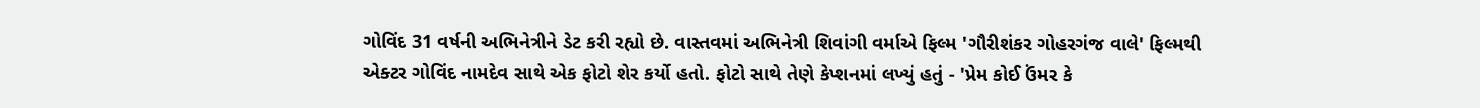ગોવિંદ 31 વર્ષની અભિનેત્રીને ડેટ કરી રહ્યો છે. વાસ્તવમાં અભિનેત્રી શિવાંગી વર્માએ ફિલ્મ 'ગૌરીશંકર ગોહરગંજ વાલે' ફિલ્મથી એક્ટર ગોવિંદ નામદેવ સાથે એક ફોટો શેર કર્યો હતો. ફોટો સાથે તેણે કેપ્શનમાં લખ્યું હતું - 'પ્રેમ કોઈ ઉંમર કે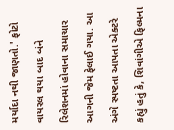મર્યાદા નથી જાણતો.' ફોટો વાયરલ થયા બાદ બંને રિલેશનમાં હોવાના સમાચાર આગની જેમ ફેલાઈ ગયા. આ અંગે સ્પષ્ટતા આપતા એક્ટરે કહ્યું હતું કે, શિવાંગીએ ફિલ્મના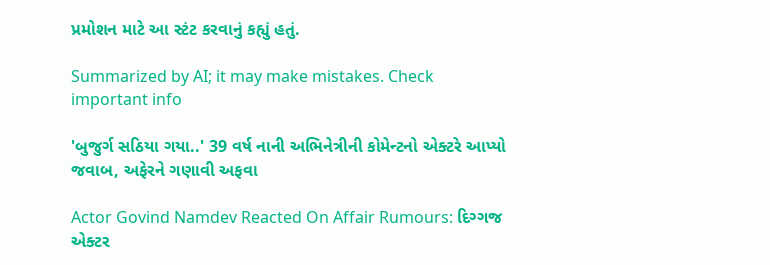પ્રમોશન માટે આ સ્ટંટ કરવાનું કહ્યું હતું.

Summarized by AI; it may make mistakes. Check important info

'બુજુર્ગ સઠિયા ગયા..' 39 વર્ષ નાની અભિનેત્રીની કોમેન્ટનો એક્ટરે આપ્યો જવાબ, અફેરને ગણાવી અફવા

Actor Govind Namdev Reacted On Affair Rumours: દિગ્ગજ એક્ટર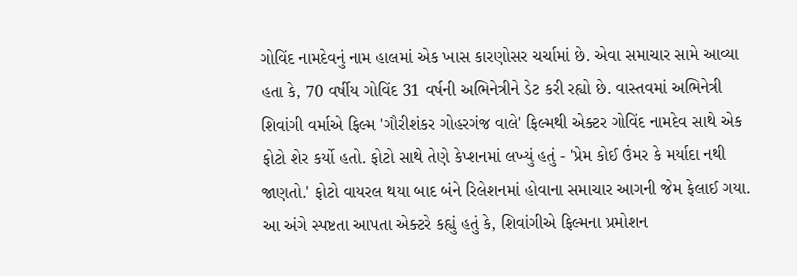ગોવિંદ નામદેવનું નામ હાલમાં એક ખાસ કારણોસર ચર્ચામાં છે. એવા સમાચાર સામે આવ્યા હતા કે, 70 વર્ષીય ગોવિંદ 31 વર્ષની અભિનેત્રીને ડેટ કરી રહ્યો છે. વાસ્તવમાં અભિનેત્રી શિવાંગી વર્માએ ફિલ્મ 'ગૌરીશંકર ગોહરગંજ વાલે' ફિલ્મથી એક્ટર ગોવિંદ નામદેવ સાથે એક ફોટો શેર કર્યો હતો. ફોટો સાથે તેણે કેપ્શનમાં લખ્યું હતું - 'પ્રેમ કોઈ ઉંમર કે મર્યાદા નથી જાણતો.' ફોટો વાયરલ થયા બાદ બંને રિલેશનમાં હોવાના સમાચાર આગની જેમ ફેલાઈ ગયા. આ અંગે સ્પષ્ટતા આપતા એક્ટરે કહ્યું હતું કે, શિવાંગીએ ફિલ્મના પ્રમોશન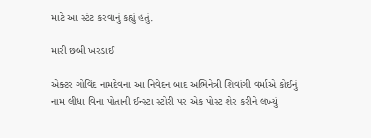માટે આ સ્ટંટ કરવાનું કહ્યું હતું.

મારી છબી ખરડાઈ

એક્ટર ગોવિંદ નામદેવના આ નિવેદન બાદ અભિનેત્રી શિવાંગી વર્માએ કોઈનું નામ લીધા વિના પોતાની ઈન્સ્ટા સ્ટોરી પર એક પોસ્ટ શેર કરીને લખ્યું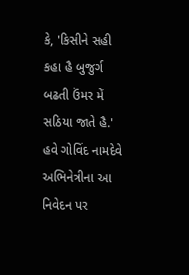કે, 'કિસીને સહી કહા હૈ બુજુર્ગ બઢતી ઉંમર મેં સઠિયા જાતે હૈ.' હવે ગોવિંદ નામદેવે અભિનેત્રીના આ નિવેદન પર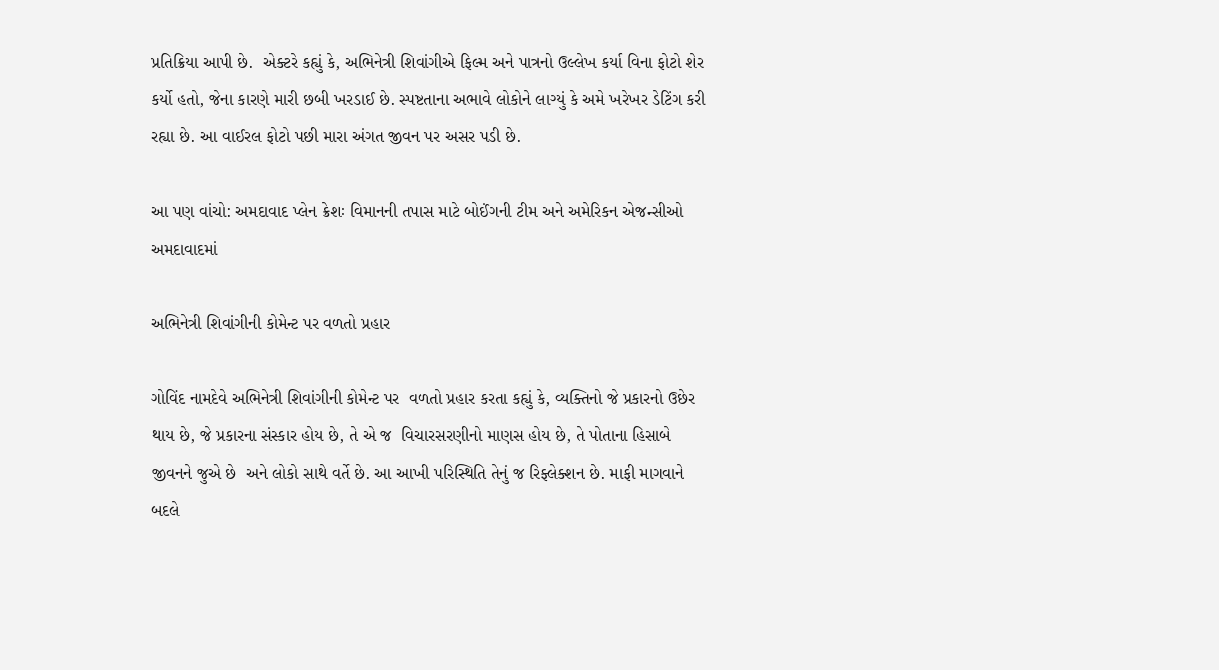પ્રતિક્રિયા આપી છે.  એક્ટરે કહ્યું કે, અભિનેત્રી શિવાંગીએ ફિલ્મ અને પાત્રનો ઉલ્લેખ કર્યા વિના ફોટો શેર કર્યો હતો, જેના કારણે મારી છબી ખરડાઈ છે. સ્પષ્ટતાના અભાવે લોકોને લાગ્યું કે અમે ખરેખર ડેટિંગ કરી રહ્યા છે. આ વાઈરલ ફોટો પછી મારા અંગત જીવન પર અસર પડી છે.

આ પણ વાંચો: અમદાવાદ પ્લેન ક્રેશઃ વિમાનની તપાસ માટે બોઈંગની ટીમ અને અમેરિકન એજન્સીઓ અમદાવાદમાં

અભિનેત્રી શિવાંગીની કોમેન્ટ પર વળતો પ્રહાર

ગોવિંદ નામદેવે અભિનેત્રી શિવાંગીની કોમેન્ટ પર  વળતો પ્રહાર કરતા કહ્યું કે, વ્યક્તિનો જે પ્રકારનો ઉછેર થાય છે, જે પ્રકારના સંસ્કાર હોય છે, તે એ જ  વિચારસરણીનો માણસ હોય છે, તે પોતાના હિસાબે જીવનને જુએ છે  અને લોકો સાથે વર્તે છે. આ આખી પરિસ્થિતિ તેનું જ રિફ્લેક્શન છે. માફી માગવાને બદલે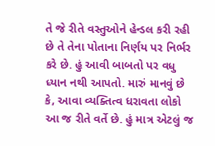તે જે રીતે વસ્તુઓને હેન્ડલ કરી રહી છે તે તેના પોતાના નિર્ણય પર નિર્ભર કરે છે. હું આવી બાબતો પર વધુ ધ્યાન નથી આપતો. મારું માનવું છે કે, આવા વ્યક્તિત્વ ધરાવતા લોકો આ જ રીતે વર્તે છે. હું માત્ર એટલું જ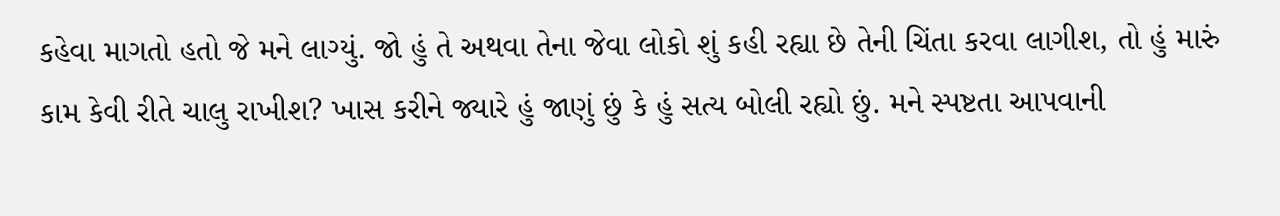કહેવા માગતો હતો જે મને લાગ્યું. જો હું તે અથવા તેના જેવા લોકો શું કહી રહ્યા છે તેની ચિંતા કરવા લાગીશ, તો હું મારું કામ કેવી રીતે ચાલુ રાખીશ? ખાસ કરીને જ્યારે હું જાણું છું કે હું સત્ય બોલી રહ્યો છું. મને સ્પષ્ટતા આપવાની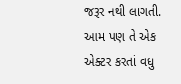જરૂર નથી લાગતી. આમ પણ તે એક એક્ટર કરતાં વધુ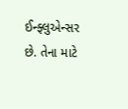ઈન્ફ્લુએન્સર છે. તેના માટે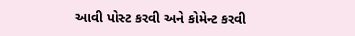આવી પોસ્ટ કરવી અને કોમેન્ટ કરવી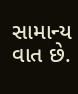સામાન્ય વાત છે.